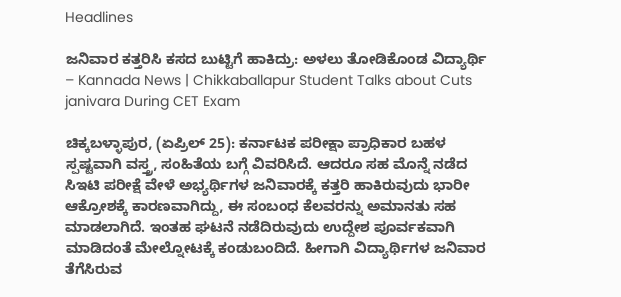Headlines

ಜನಿವಾರ ಕತ್ತರಿಸಿ ಕಸದ ಬುಟ್ಟಿಗೆ ಹಾಕಿದ್ರು: ಅಳಲು ತೋಡಿಕೊಂಡ ವಿದ್ಯಾರ್ಥಿ – Kannada News | Chikkaballapur Student Talks about Cuts janivara During CET Exam

ಚಿಕ್ಕಬಳ್ಳಾಪುರ, (ಏಪ್ರಿಲ್ 25): ಕರ್ನಾಟಕ ಪರೀಕ್ಷಾ ಪ್ರಾಧಿಕಾರ ಬಹಳ ಸ್ಪಷ್ಟವಾಗಿ ವಸ್ತ್ರ, ಸಂಹಿತೆಯ ಬಗ್ಗೆ ವಿವರಿಸಿದೆ. ಆದರೂ ಸಹ ಮೊನ್ನೆ ನಡೆದ ಸಿಇಟಿ ಪರೀಕ್ಷೆ ವೇಳೆ ಅಭ್ಯರ್ಥಿಗಳ ಜನಿವಾರಕ್ಕೆ ಕತ್ತರಿ ಹಾಕಿರುವುದು ಭಾರೀ ಆಕ್ರೋಶಕ್ಕೆ ಕಾರಣವಾಗಿದ್ದು, ಈ ಸಂಬಂಧ ಕೆಲವರನ್ನು ಅಮಾನತು ಸಹ ಮಾಡಲಾಗಿದೆ. ಇಂತಹ ಘಟನೆ ನಡೆದಿರುವುದು ಉದ್ದೇಶ ಪೂರ್ವಕವಾಗಿ ಮಾಡಿದಂತೆ ಮೇಲ್ನೋಟಕ್ಕೆ ಕಂಡುಬಂದಿದೆ. ಹೀಗಾಗಿ ವಿದ್ಯಾರ್ಥಿಗಳ ಜನಿವಾರ ತೆಗೆಸಿರುವ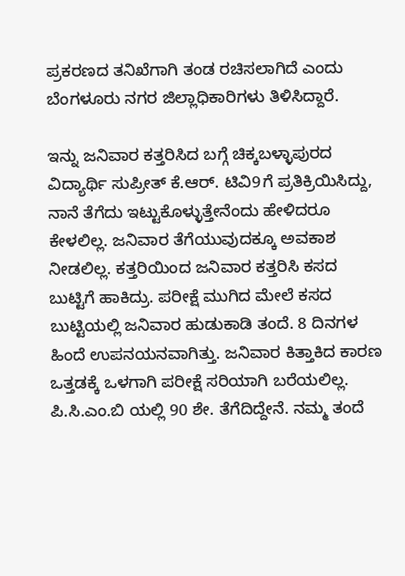ಪ್ರಕರಣದ ತನಿಖೆಗಾಗಿ ತಂಡ ರಚಿಸಲಾಗಿದೆ ಎಂದು ಬೆಂಗಳೂರು ನಗರ ಜಿಲ್ಲಾಧಿಕಾರಿಗಳು ತಿಳಿಸಿದ್ದಾರೆ.

ಇನ್ನು ಜನಿವಾರ ಕತ್ತರಿಸಿದ ಬಗ್ಗೆ ಚಿಕ್ಕಬಳ್ಳಾಪುರದ ವಿದ್ಯಾರ್ಥಿ ಸುಪ್ರೀತ್ ಕೆ.ಆರ್. ಟಿವಿ9ಗೆ ಪ್ರತಿಕ್ರಿಯಿಸಿದ್ದು, ನಾನೆ ತೆಗೆದು ಇಟ್ಟುಕೊಳ್ಳುತ್ತೇನೆಂದು ಹೇಳಿದರೂ ಕೇಳಲಿಲ್ಲ. ಜನಿವಾರ ತೆಗೆಯುವುದಕ್ಕೂ ಅವಕಾಶ ನೀಡಲಿಲ್ಲ. ಕತ್ತರಿಯಿಂದ ಜನಿವಾರ ಕತ್ತರಿಸಿ ಕಸದ ಬುಟ್ಟಿಗೆ ಹಾಕಿದ್ರು. ಪರೀಕ್ಷೆ ಮುಗಿದ ಮೇಲೆ ಕಸದ ಬುಟ್ಟಿಯಲ್ಲಿ ಜನಿವಾರ ಹುಡುಕಾಡಿ ತಂದೆ. 8 ದಿನಗಳ ಹಿಂದೆ ಉಪನಯನವಾಗಿತ್ತು. ಜನಿವಾರ ಕಿತ್ತಾಕಿದ ಕಾರಣ ಒತ್ತಡಕ್ಕೆ ಒಳಗಾಗಿ ಪರೀಕ್ಷೆ ಸರಿಯಾಗಿ ಬರೆಯಲಿಲ್ಲ. ಪಿ.ಸಿ.ಎಂ.ಬಿ ಯಲ್ಲಿ 90 ಶೇ. ತೆಗೆದಿದ್ದೇನೆ. ನಮ್ಮ ತಂದೆ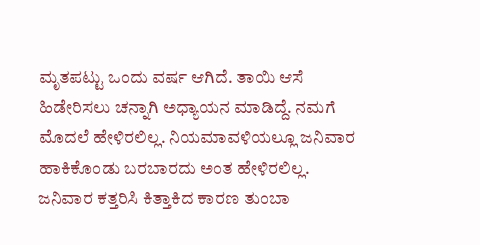ಮೃತಪಟ್ಟು ಒಂದು ವರ್ಷ ಆಗಿದೆ. ತಾಯಿ ಆಸೆ ಹಿಡೇರಿಸಲು ಚನ್ನಾಗಿ ಅಧ್ಯಾಯನ ಮಾಡಿದ್ದೆ. ನಮಗೆ ಮೊದಲೆ ಹೇಳಿರಲಿಲ್ಲ. ನಿಯಮಾವಳಿಯಲ್ಲೂ ಜನಿವಾರ ಹಾಕಿಕೊಂಡು ಬರಬಾರದು ಅಂತ ಹೇಳಿರಲಿಲ್ಲ. ಜನಿವಾರ ಕತ್ತರಿಸಿ ಕಿತ್ತಾಕಿದ ಕಾರಣ ತುಂಬಾ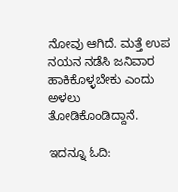ನೋವು ಆಗಿದೆ. ಮತ್ತೆ ಉಪ ನಯನ ನಡೆಸಿ ಜನಿವಾರ ಹಾಕಿಕೊಳ್ಳಬೇಕು ಎಂದು ಅಳಲು ತೋಡಿಕೊಂಡಿದ್ದಾನೆ.

ಇದನ್ನೂ ಓದಿ: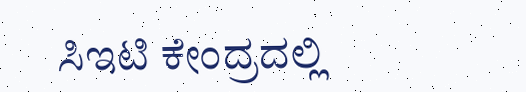ಸಿಇಟಿ ಕೇಂದ್ರದಲ್ಲಿ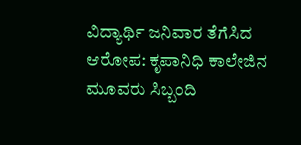ವಿದ್ಯಾರ್ಥಿ ಜನಿವಾರ ತೆಗೆಸಿದ ಆರೋಪ: ಕೃಪಾನಿಧಿ ಕಾಲೇಜಿನ ಮೂವರು ಸಿಬ್ಬಂದಿ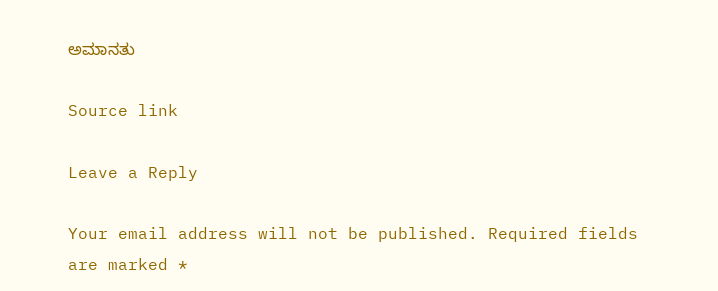ಅಮಾನತು

Source link

Leave a Reply

Your email address will not be published. Required fields are marked *